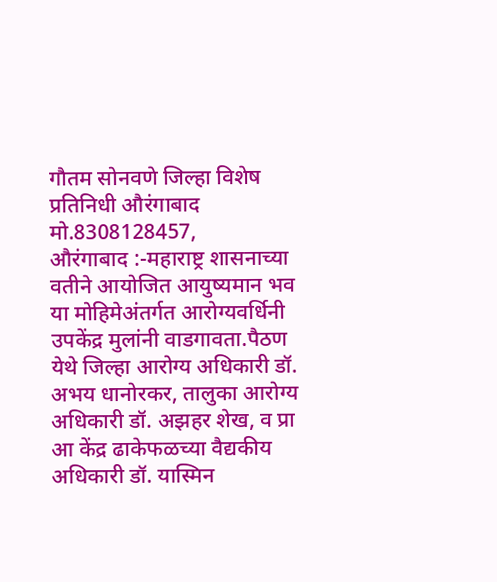गौतम सोनवणे जिल्हा विशेष प्रतिनिधी औरंगाबाद
मो.8308128457,
औरंगाबाद :-महाराष्ट्र शासनाच्या वतीने आयोजित आयुष्यमान भव या मोहिमेअंतर्गत आरोग्यवर्धिनी उपकेंद्र मुलांनी वाडगावता.पैठण येथे जिल्हा आरोग्य अधिकारी डॉ. अभय धानोरकर, तालुका आरोग्य अधिकारी डॉ. अझहर शेख, व प्रा आ केंद्र ढाकेफळच्या वैद्यकीय अधिकारी डॉ. यास्मिन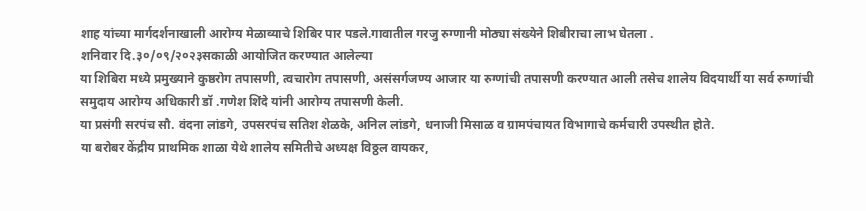शाह यांच्या मार्गदर्शनाखाली आरोग्य मेळाव्याचे शिबिर पार पडले.गावातील गरजु रुग्णानी मोठ्या संख्येने शिबीराचा लाभ घेतला .
शनिवार दि.३०/०९/२०२३सकाळी आयोजित करण्यात आलेल्या
या शिबिरा मध्ये प्रमुख्याने कुष्ठरोग तपासणी, त्वचारोग तपासणी, असंसर्गजण्य आजार या रुग्णांची तपासणी करण्यात आली तसेच शालेय विदयार्थी या सर्व रुग्णांची समुदाय आरोग्य अधिकारी डॉ .गणेश शिंदे यांनी आरोग्य तपासणी केली.
या प्रसंगी सरपंच सौ. वंदना लांडगे, उपसरपंच सतिश शेळके, अनिल लांडगे, धनाजी मिसाळ व ग्रामपंचायत विभागाचे कर्मचारी उपस्थीत होते.
या बरोबर केंद्रीय प्राथमिक शाळा येथे शालेय समितीचे अध्यक्ष विठ्ठल वायकर,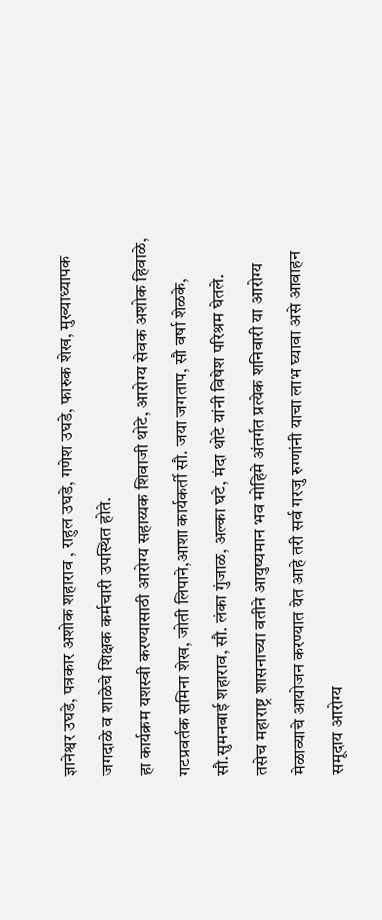ज्ञानेश्वर उघडे, पत्रकार अशोक शहाराव , राहुल उघडे, गणेश उघडे, फारुक शेख, मुख्याध्यापक जगदाळे व शाळेचे शिक्षक कर्मचारी उपस्थित होते.
हा कार्यक्रम यशस्वी करण्यासाठी आरोग्य सहाय्यक शिवाजी थोटे, आरोग्य सेवक अशोक हिवाळे, गटप्रवर्तक समिना शेख, जोती लिपाने,आशा कार्यकर्ती सौ. जया जगताप, सौ वर्षा शेळके, सौ.सुमनबाई शहाराव, सौ. लंका गुंजाळ, अल्का घटे, मंदा थोटे यांनी विषेश परिश्रम घेतले.
तसेच महाराष्ट्र शासनाच्या वतीने आयुष्यमान भव मोहिमे अंतर्गत प्रत्येक शनिवारी या आरोग्य मेळाव्याचे आयोजन करण्यात येत आहे तरी सर्व गरजु रुग्णांनी याचा लाभ घ्यावा असे आवाहन समूदाय आरोग्य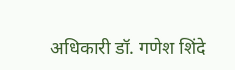अधिकारी डॉ. गणेश शिंदे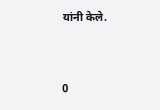यांनी केले.


0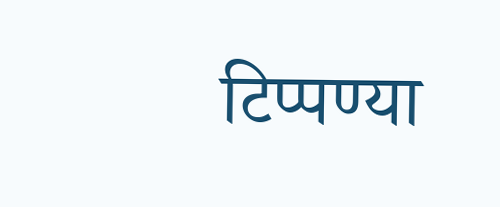टिप्पण्या